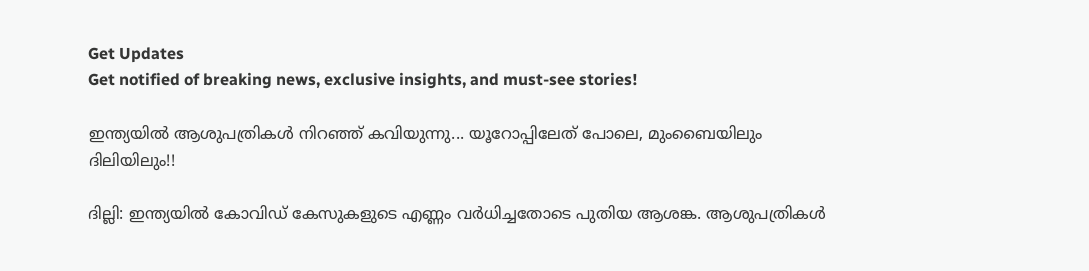Get Updates
Get notified of breaking news, exclusive insights, and must-see stories!

ഇന്ത്യയില്‍ ആശുപത്രികള്‍ നിറഞ്ഞ് കവിയുന്നു... യൂറോപ്പിലേത് പോലെ, മുംബൈയിലും ദിലിയിലും!!

ദില്ലി: ഇന്ത്യയില്‍ കോവിഡ് കേസുകളുടെ എണ്ണം വര്‍ധിച്ചതോടെ പുതിയ ആശങ്ക. ആശുപത്രികള്‍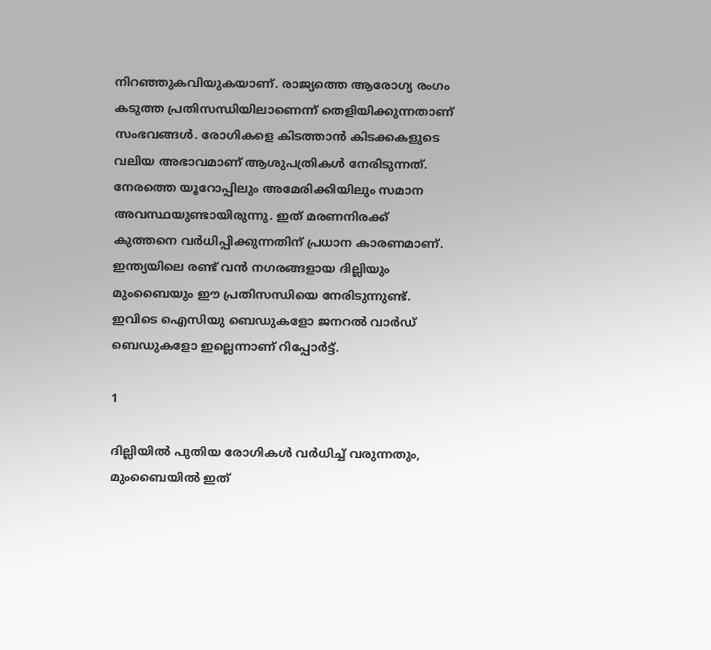നിറഞ്ഞുകവിയുകയാണ്. രാജ്യത്തെ ആരോഗ്യ രംഗം കടുത്ത പ്രതിസന്ധിയിലാണെന്ന് തെളിയിക്കുന്നതാണ് സംഭവങ്ങള്‍. രോഗികളെ കിടത്താന്‍ കിടക്കകളുടെ വലിയ അഭാവമാണ് ആശുപത്രികള്‍ നേരിടുന്നത്. നേരത്തെ യൂറോപ്പിലും അമേരിക്കിയിലും സമാന അവസ്ഥയുണ്ടായിരുന്നു. ഇത് മരണനിരക്ക് കുത്തനെ വര്‍ധിപ്പിക്കുന്നതിന് പ്രധാന കാരണമാണ്. ഇന്ത്യയിലെ രണ്ട് വന്‍ നഗരങ്ങളായ ദില്ലിയും മുംബൈയും ഈ പ്രതിസന്ധിയെ നേരിടുന്നുണ്ട്. ഇവിടെ ഐസിയു ബെഡുകളോ ജനറല്‍ വാര്‍ഡ് ബെഡുകളോ ഇല്ലെന്നാണ് റിപ്പോര്‍ട്ട്.

1

ദില്ലിയില്‍ പുതിയ രോഗികള്‍ വര്‍ധിച്ച് വരുന്നതും, മുംബൈയില്‍ ഇത്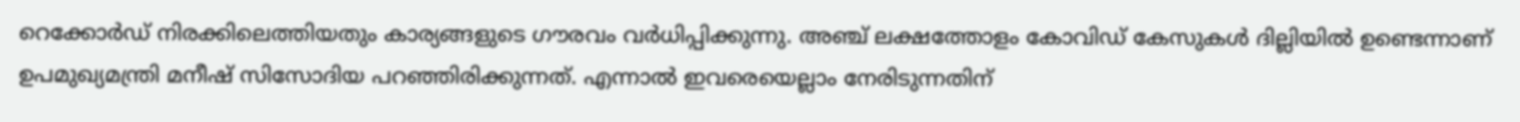റെക്കോര്‍ഡ് നിരക്കിലെത്തിയതും കാര്യങ്ങളുടെ ഗൗരവം വര്‍ധിപ്പിക്കുന്നു. അഞ്ച് ലക്ഷത്തോളം കോവിഡ് കേസുകള്‍ ദില്ലിയില്‍ ഉണ്ടെന്നാണ് ഉപമുഖ്യമന്ത്രി മനീഷ് സിസോദിയ പറഞ്ഞിരിക്കുന്നത്. എന്നാല്‍ ഇവരെയെല്ലാം നേരിടുന്നതിന്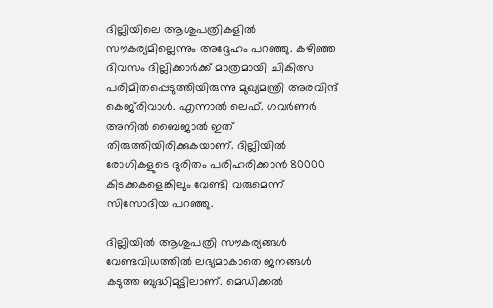ദില്ലിയിലെ ആശുപത്രികളില്‍ സൗകര്യമില്ലെന്നും അദ്ദേഹം പറഞ്ഞു. കഴിഞ്ഞ ദിവസം ദില്ലിക്കാര്‍ക്ക് മാത്രമായി ചികിത്സ പരിമിതപ്പെടുത്തിയിരുന്നു മുഖ്യമന്ത്രി അരവിന്ദ് കെജ്‌രിവാള്‍. എന്നാല്‍ ലെഫ്. ഗവര്‍ണര്‍ അനില്‍ ബൈജാല്‍ ഇത് തിരുത്തിയിരിക്കുകയാണ്. ദില്ലിയില്‍ രോഗികളുടെ ദുരിതം പരിഹരിക്കാന്‍ 80000 കിടക്കകളെങ്കിലും വേണ്ടി വരുമെന്ന് സിസോദിയ പറഞ്ഞു.

ദില്ലിയില്‍ ആശുപത്രി സൗകര്യങ്ങള്‍ വേണ്ടവിധത്തില്‍ ലഭ്യമാകാതെ ജനങ്ങള്‍ കടുത്ത ബുദ്ധിമുട്ടിലാണ്. മെഡിക്കല്‍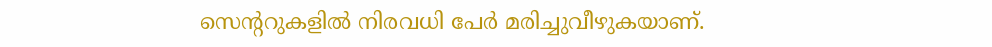സെന്ററുകളില്‍ നിരവധി പേര്‍ മരിച്ചുവീഴുകയാണ്.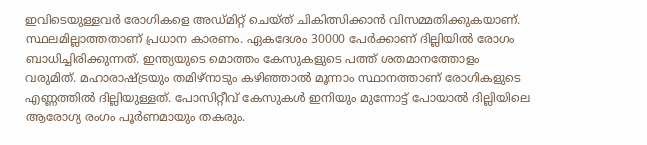ഇവിടെയുള്ളവര്‍ രോഗികളെ അഡ്മിറ്റ് ചെയ്ത് ചികിത്സിക്കാന്‍ വിസമ്മതിക്കുകയാണ്. സ്ഥലമില്ലാത്തതാണ് പ്രധാന കാരണം. ഏകദേശം 30000 പേര്‍ക്കാണ് ദില്ലിയില്‍ രോഗം ബാധിച്ചിരിക്കുന്നത്. ഇന്ത്യയുടെ മൊത്തം കേസുകളുടെ പത്ത് ശതമാനത്തോളം വരുമിത്. മഹാരാഷ്ട്രയും തമിഴ്‌നാടും കഴിഞ്ഞാല്‍ മൂന്നാം സ്ഥാനത്താണ് രോഗികളുടെ എണ്ണത്തില്‍ ദില്ലിയുള്ളത്. പോസിറ്റീവ് കേസുകള്‍ ഇനിയും മുന്നോട്ട് പോയാല്‍ ദില്ലിയിലെ ആരോഗ്യ രംഗം പൂര്‍ണമായും തകരും.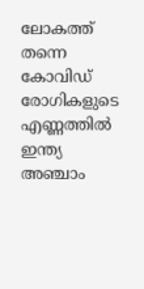ലോകത്ത് തന്നെ കോവിഡ് രോഗികളുടെ എണ്ണത്തില്‍ ഇന്ത്യ അഞ്ചാം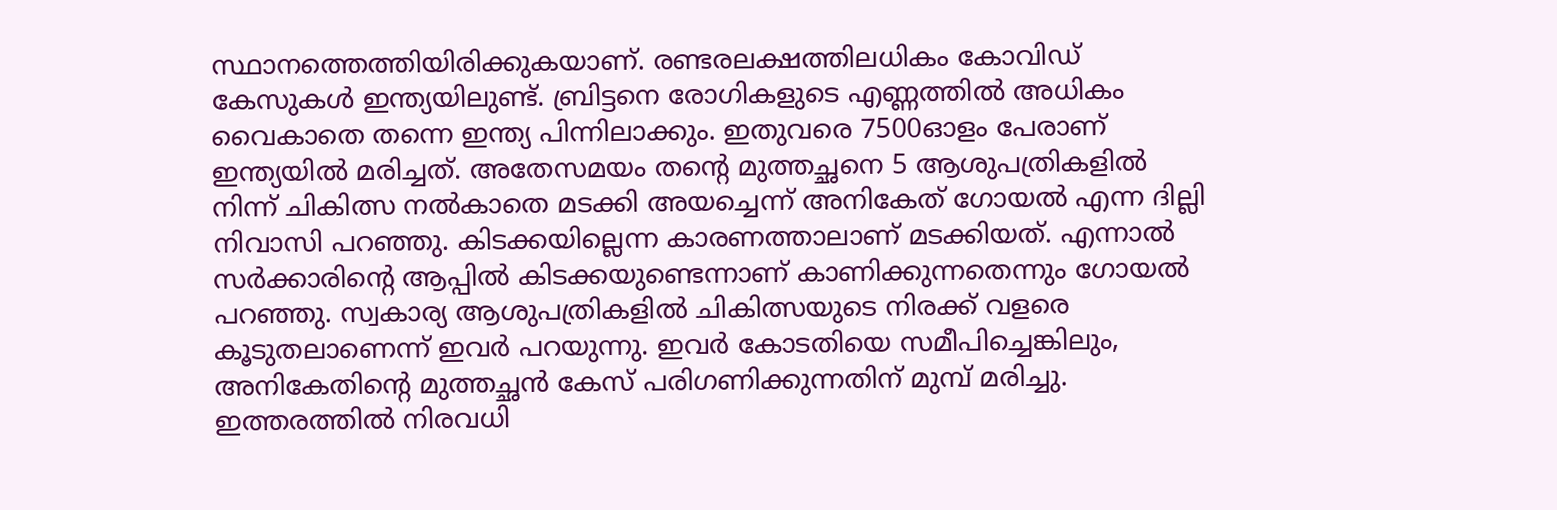സ്ഥാനത്തെത്തിയിരിക്കുകയാണ്. രണ്ടരലക്ഷത്തിലധികം കോവിഡ് കേസുകള്‍ ഇന്ത്യയിലുണ്ട്. ബ്രിട്ടനെ രോഗികളുടെ എണ്ണത്തില്‍ അധികം വൈകാതെ തന്നെ ഇന്ത്യ പിന്നിലാക്കും. ഇതുവരെ 7500ഓളം പേരാണ് ഇന്ത്യയില്‍ മരിച്ചത്. അതേസമയം തന്റെ മുത്തച്ഛനെ 5 ആശുപത്രികളില്‍ നിന്ന് ചികിത്സ നല്‍കാതെ മടക്കി അയച്ചെന്ന് അനികേത് ഗോയല്‍ എന്ന ദില്ലി നിവാസി പറഞ്ഞു. കിടക്കയില്ലെന്ന കാരണത്താലാണ് മടക്കിയത്. എന്നാല്‍ സര്‍ക്കാരിന്റെ ആപ്പില്‍ കിടക്കയുണ്ടെന്നാണ് കാണിക്കുന്നതെന്നും ഗോയല്‍ പറഞ്ഞു. സ്വകാര്യ ആശുപത്രികളില്‍ ചികിത്സയുടെ നിരക്ക് വളരെ കൂടുതലാണെന്ന് ഇവര്‍ പറയുന്നു. ഇവര്‍ കോടതിയെ സമീപിച്ചെങ്കിലും, അനികേതിന്റെ മുത്തച്ഛന്‍ കേസ് പരിഗണിക്കുന്നതിന് മുമ്പ് മരിച്ചു. ഇത്തരത്തില്‍ നിരവധി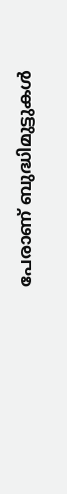പേരാണ് ബുദ്ധിമുട്ടുകള്‍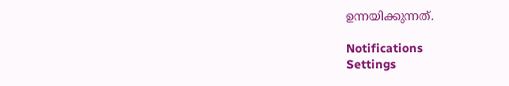ഉന്നയിക്കുന്നത്.

Notifications
Settings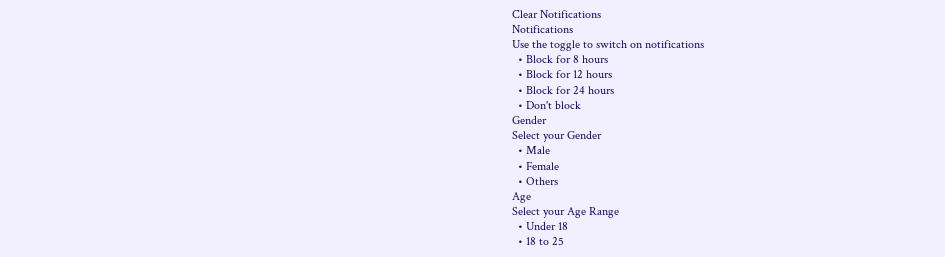Clear Notifications
Notifications
Use the toggle to switch on notifications
  • Block for 8 hours
  • Block for 12 hours
  • Block for 24 hours
  • Don't block
Gender
Select your Gender
  • Male
  • Female
  • Others
Age
Select your Age Range
  • Under 18
  • 18 to 25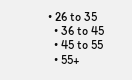• 26 to 35
  • 36 to 45
  • 45 to 55
  • 55+